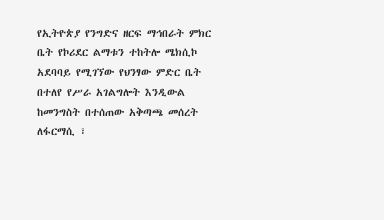የኢትዮጵያ የንግድና ዘርፍ ማኅበራት ምክር ቤት የኮሪደር ልማቱን ተከትሎ ሜክሲኮ አደባባይ የሚገኘው የህንፃው ምድር ቤት በተለየ የሥራ አገልግሎት እንዲውል ከመንግስት በተሰጠው አቅጣጫ መሰረት ለፋርማሲ ፣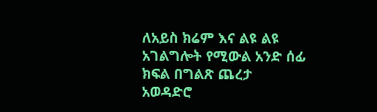ለአይስ ክሬም እና ልዩ ልዩ አገልግሎት የሚውል አንድ ሰፊ ክፍል በግልጽ ጨረታ አወዳድሮ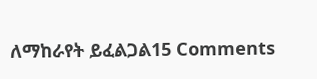ለማከራየት ይፈልጋል15 Comments